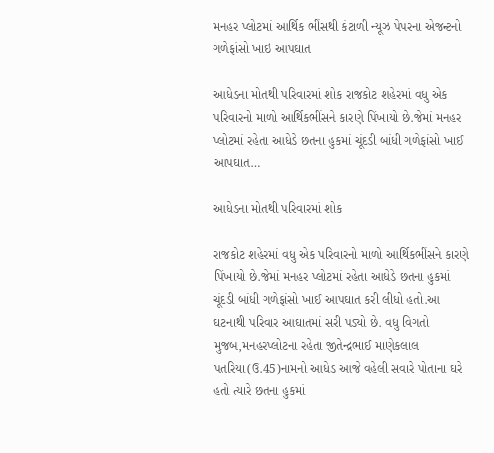મનહર પ્લોટમાં આર્થિક ભીંસથી કંટાળી ન્યૂઝ પેપરના એજન્ટનો ગળેફાંસો ખાઇ આપઘાત

આધેડના મોતથી પરિવારમાં શોક રાજકોટ શહેરમાં વધુ એક પરિવારનો માળો આર્થિકભીંસને કારણે પિંખાયો છે.જેમાં મનહર પ્લોટમાં રહેતા આધેડે છતના હુકમાં ચૂંદડી બાંધી ગળેફાંસો ખાઈ આપઘાત…

આધેડના મોતથી પરિવારમાં શોક

રાજકોટ શહેરમાં વધુ એક પરિવારનો માળો આર્થિકભીંસને કારણે પિંખાયો છે.જેમાં મનહર પ્લોટમાં રહેતા આધેડે છતના હુકમાં ચૂંદડી બાંધી ગળેફાંસો ખાઈ આપઘાત કરી લીધો હતો.આ ઘટનાથી પરિવાર આઘાતમાં સરી પડ્યો છે. વધુ વિગતો મુજબ,મનહરપ્લોટના રહેતા જીતેન્દ્રભાઈ માણેકલાલ પતરિયા(ઉ.45)નામનો આધેડ આજે વહેલી સવારે પોતાના ઘરે હતો ત્યારે છતના હુકમાં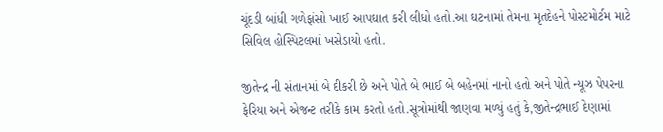ચૂંદડી બાંધી ગળેફાંસો ખાઈ આપઘાત કરી લીધો હતો.આ ઘટનામાં તેમના મૃતદેહને પોસ્ટમોર્ટમ માટે સિવિલ હોસ્પિટલમાં ખસેડાયો હતો.

જીતેન્દ્ર ની સંતાનમાં બે દીકરી છે અને પોતે બે ભાઈ બે બહેનમાં નાનો હતો અને પોતે ન્યૂઝ પેપરના ફેરિયા અને એજન્ટ તરીકે કામ કરતો હતો.સૂત્રોમાંથી જાણવા મળ્યું હતું કે,જીતેન્દ્રભાઈ દેણામાં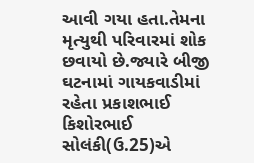આવી ગયા હતા.તેમના મૃત્યુથી પરિવારમાં શોક છવાયો છે.જ્યારે બીજી ઘટનામાં ગાયકવાડીમાં રહેતા પ્રકાશભાઈ કિશોરભાઈ સોલંકી(ઉ.25)એ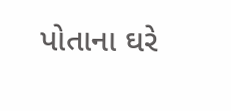પોતાના ઘરે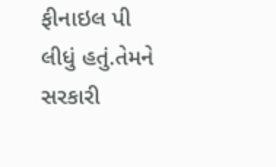ફીનાઇલ પી લીધું હતું.તેમને સરકારી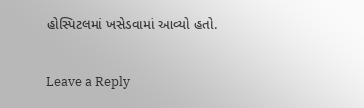હોસ્પિટલમાં ખસેડવામાં આવ્યો હતો.

Leave a Reply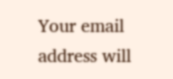Your email address will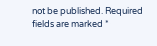not be published. Required fields are marked *